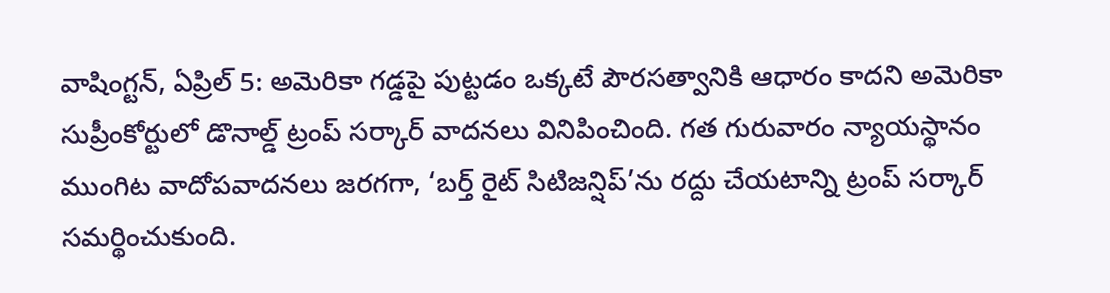వాషింగ్టన్, ఏప్రిల్ 5: అమెరికా గడ్డపై పుట్టడం ఒక్కటే పౌరసత్వానికి ఆధారం కాదని అమెరికా సుప్రీంకోర్టులో డొనాల్డ్ ట్రంప్ సర్కార్ వాదనలు వినిపించింది. గత గురువారం న్యాయస్థానం ముంగిట వాదోపవాదనలు జరగగా, ‘బర్త్ రైట్ సిటిజన్షిప్’ను రద్దు చేయటాన్ని ట్రంప్ సర్కార్ సమర్థించుకుంది.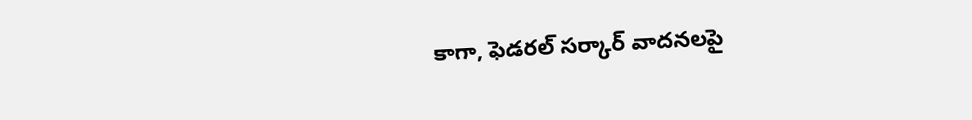కాగా, ఫెడరల్ సర్కార్ వాదనలపై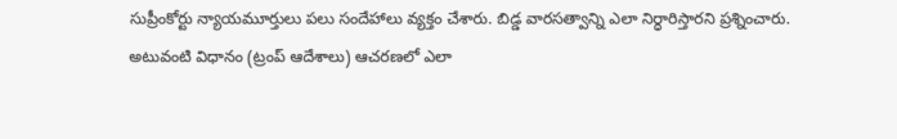సుప్రీంకోర్టు న్యాయమూర్తులు పలు సందేహాలు వ్యక్తం చేశారు. బిడ్డ వారసత్వాన్ని ఎలా నిర్ధారిస్తారని ప్రశ్నించారు. అటువంటి విధానం (ట్రంప్ ఆదేశాలు) ఆచరణలో ఎలా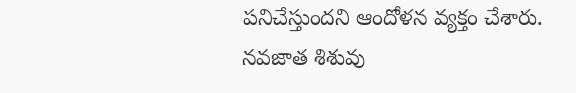పనిచేస్తుందని ఆందోళన వ్యక్తం చేశారు.
నవజాత శిశువు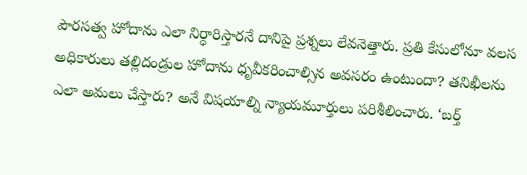పౌరసత్వ హోదాను ఎలా నిర్ధారిస్తారనే దానిపై ప్రశ్నలు లేవనెత్తారు. ప్రతి కేసులోనూ వలస అధికారులు తల్లిదండ్రుల హోదాను ధృవీకరించాల్సిన అవసరం ఉంటుందా? తనిఖీలను ఎలా అమలు చేస్తారు? అనే విషయాల్ని న్యాయమూర్తులు పరిశీలించారు. ‘బర్త్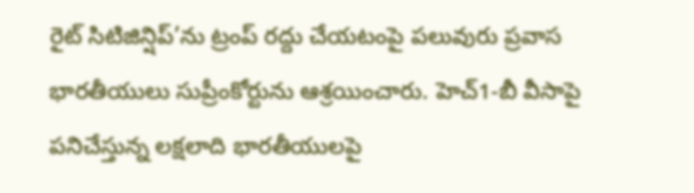రైట్ సిటిజిన్షిప్’ను ట్రంప్ రద్దు చేయటంపై పలువురు ప్రవాస భారతీయులు సుప్రీంకోర్టును ఆశ్రయించారు. హెచ్1-బీ వీసాపై పనిచేస్తున్న లక్షలాది భారతీయులపై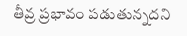తీవ్ర ప్రభావం పడుతున్నదని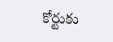కోర్టుకు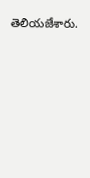తెలియజేశారు.